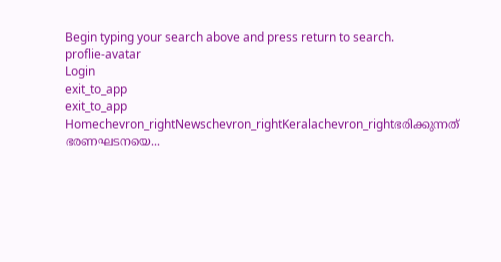Begin typing your search above and press return to search.
proflie-avatar
Login
exit_to_app
exit_to_app
Homechevron_rightNewschevron_rightKeralachevron_rightഭരിക്കുന്നത് ഭരണഘടനയെ...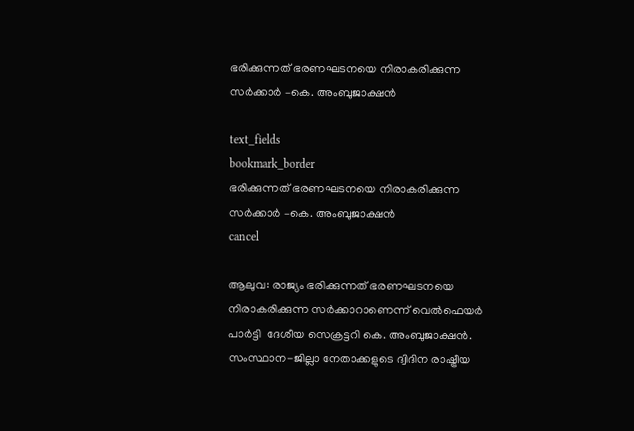ഭരിക്കുന്നത് ഭരണഘടനയെ നിരാകരിക്കുന്ന സര്‍ക്കാര്‍ –കെ. അംബുജാക്ഷന്‍

text_fields
bookmark_border
ഭരിക്കുന്നത് ഭരണഘടനയെ നിരാകരിക്കുന്ന സര്‍ക്കാര്‍ –കെ. അംബുജാക്ഷന്‍
cancel

ആലുവ: രാജ്യം ഭരിക്കുന്നത് ഭരണഘടനയെ നിരാകരിക്കുന്ന സര്‍ക്കാറാണെന്ന് വെല്‍ഫെയര്‍ പാര്‍ട്ടി  ദേശീയ സെക്രട്ടറി കെ. അംബുജാക്ഷന്‍. സംസ്ഥാന-ജില്ലാ നേതാക്കളുടെ ദ്വിദിന രാഷ്ട്രീയ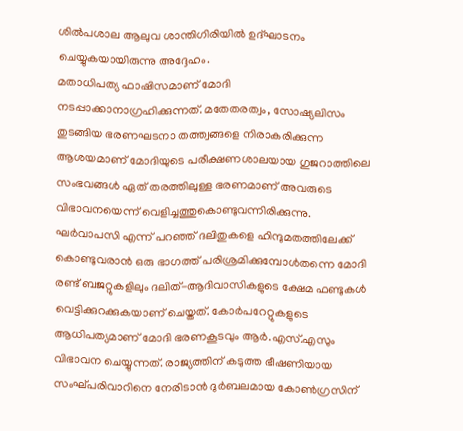ശില്‍പശാല ആലുവ ശാന്തിഗിരിയില്‍ ഉദ്ഘാടനം ചെയ്യുകയായിരുന്നു അദ്ദേഹം.
മതാധിപത്യ ഫാഷിസമാണ് മോദി നടപ്പാക്കാനാഗ്രഹിക്കുന്നത്. മതേതരത്വം, സോഷ്യലിസം തുടങ്ങിയ ഭരണഘടനാ തത്ത്വങ്ങളെ നിരാകരിക്കുന്ന ആശയമാണ് മോദിയുടെ പരീക്ഷണശാലയായ ഗുജറാത്തിലെ സംഭവങ്ങള്‍ ഏത് തരത്തിലുള്ള ഭരണമാണ് അവരുടെ വിഭാവനയെന്ന് വെളിച്ചത്തുകൊണ്ടുവന്നിരിക്കുന്നു. ഘര്‍വാപസി എന്ന് പറഞ്ഞ് ദലിതുകളെ ഹിന്ദുമതത്തിലേക്ക് കൊണ്ടുവരാന്‍ ഒരു ഭാഗത്ത് പരിശ്രമിക്കുമ്പോള്‍തന്നെ മോദി രണ്ട് ബജറ്റുകളിലും ദലിത്-ആദിവാസികളുടെ ക്ഷേമ ഫണ്ടുകള്‍ വെട്ടിക്കുറക്കുകയാണ് ചെയ്തത്. കോര്‍പറേറ്റുകളുടെ ആധിപത്യമാണ് മോദി ഭരണകൂടവും ആര്‍.എസ്.എസും വിഭാവന ചെയ്യുന്നത്. രാജ്യത്തിന് കടുത്ത ഭീഷണിയായ സംഘ്പരിവാറിനെ നേരിടാന്‍ ദുര്‍ബലമായ കോണ്‍ഗ്രസിന്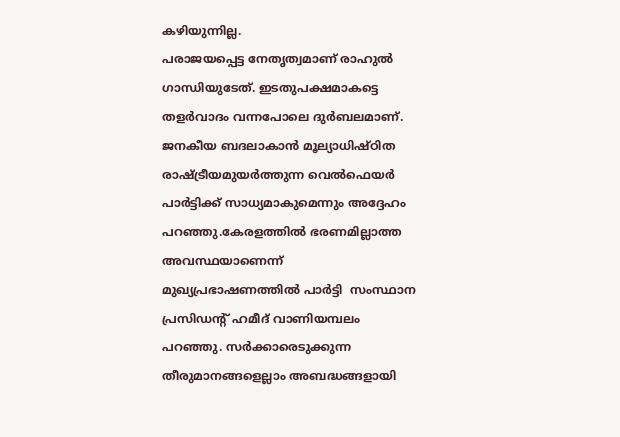കഴിയുന്നില്ല.
പരാജയപ്പെട്ട നേതൃത്വമാണ് രാഹുല്‍ ഗാന്ധിയുടേത്. ഇടതുപക്ഷമാകട്ടെ തളര്‍വാദം വന്നപോലെ ദുര്‍ബലമാണ്. ജനകീയ ബദലാകാന്‍ മൂല്യാധിഷ്ഠിത രാഷ്ട്രീയമുയര്‍ത്തുന്ന വെല്‍ഫെയര്‍ പാര്‍ട്ടിക്ക് സാധ്യമാകുമെന്നും അദ്ദേഹം പറഞ്ഞു.കേരളത്തില്‍ ഭരണമില്ലാത്ത അവസ്ഥയാണെന്ന് മുഖ്യപ്രഭാഷണത്തില്‍ പാര്‍ട്ടി  സംസ്ഥാന പ്രസിഡന്‍റ് ഹമീദ് വാണിയമ്പലം പറഞ്ഞു. സര്‍ക്കാരെടുക്കുന്ന തീരുമാനങ്ങളെല്ലാം അബദ്ധങ്ങളായി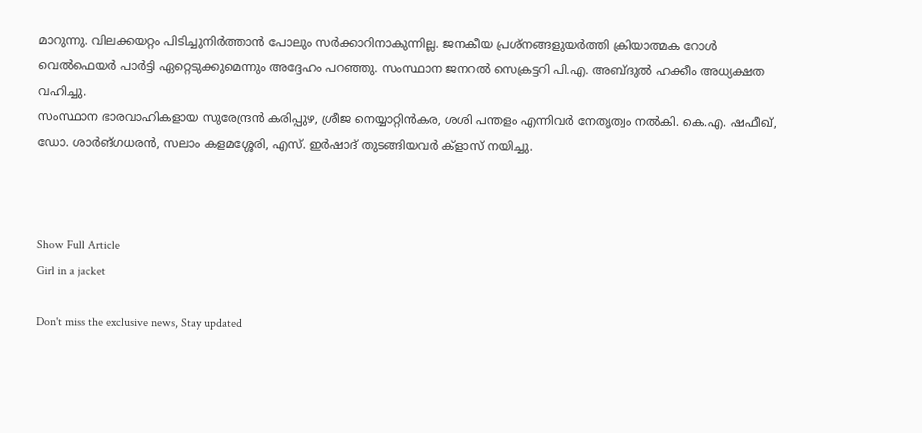മാറുന്നു. വിലക്കയറ്റം പിടിച്ചുനിര്‍ത്താന്‍ പോലും സര്‍ക്കാറിനാകുന്നില്ല. ജനകീയ പ്രശ്നങ്ങളുയര്‍ത്തി ക്രിയാത്മക റോള്‍ വെല്‍ഫെയര്‍ പാര്‍ട്ടി ഏറ്റെടുക്കുമെന്നും അദ്ദേഹം പറഞ്ഞു. സംസ്ഥാന ജനറല്‍ സെക്രട്ടറി പി.എ. അബ്ദുല്‍ ഹക്കീം അധ്യക്ഷത വഹിച്ചു.
സംസ്ഥാന ഭാരവാഹികളായ സുരേന്ദ്രന്‍ കരിപ്പുഴ, ശ്രീജ നെയ്യാറ്റിന്‍കര, ശശി പന്തളം എന്നിവര്‍ നേതൃത്വം നല്‍കി. കെ.എ. ഷഫീഖ്, ഡോ. ശാര്‍ങ്ഗധരന്‍, സലാം കളമശ്ശേരി, എസ്. ഇര്‍ഷാദ് തുടങ്ങിയവര്‍ ക്ളാസ് നയിച്ചു.



Show Full Article
Girl in a jacket

Don't miss the exclusive news, Stay updated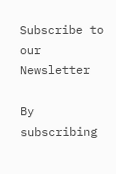Subscribe to our Newsletter

By subscribing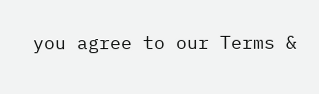you agree to our Terms &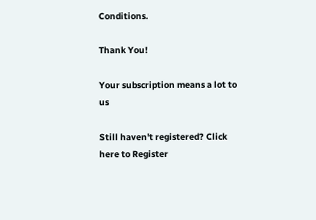Conditions.

Thank You!

Your subscription means a lot to us

Still haven't registered? Click here to Register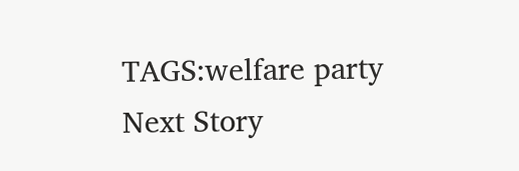TAGS:welfare party
Next Story